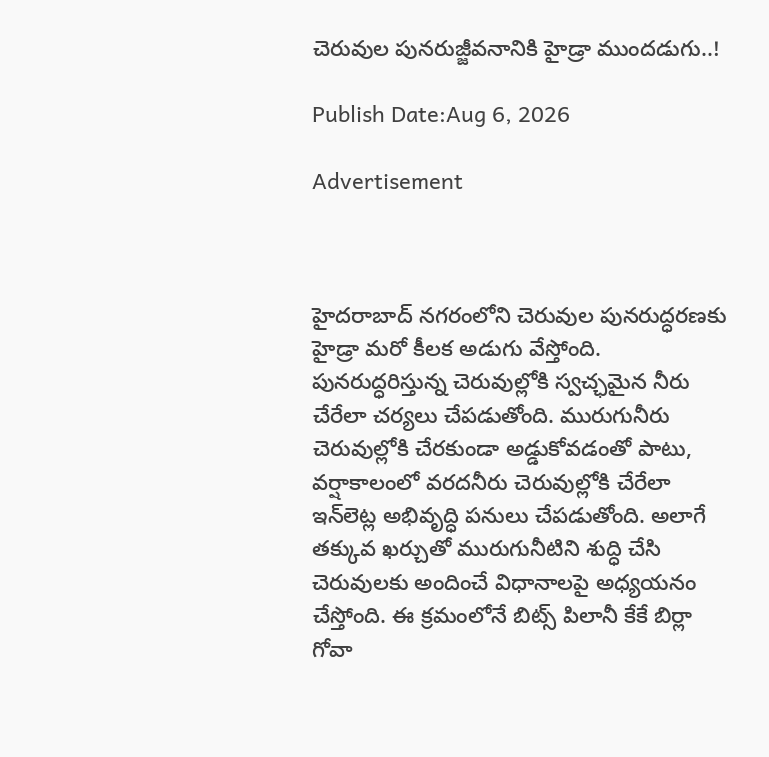చెరువుల పునరుజ్జీవనానికి హైడ్రా ముందడుగు..!

Publish Date:Aug 6, 2026

Advertisement



హైదరాబాద్ నగరంలోని చెరువుల పునరుద్ధరణకు హైడ్రా మరో కీలక అడుగు వేస్తోంది. పునరుద్ధరిస్తున్న చెరువుల్లోకి స్వచ్ఛమైన నీరు చేరేలా చర్యలు చేపడుతోంది. మురుగునీరు చెరువుల్లోకి చేరకుండా అడ్డుకోవడంతో పాటు, వర్షాకాలంలో వరదనీరు చెరువుల్లోకి చేరేలా ఇన్‌లెట్ల అభివృద్ధి పనులు చేపడుతోంది. అలాగే తక్కువ ఖర్చుతో మురుగునీటిని శుద్ధి చేసి చెరువులకు అందించే విధానాలపై అధ్యయనం చేస్తోంది. ఈ క్రమంలోనే బిట్స్ పిలానీ కేకే బిర్లా గోవా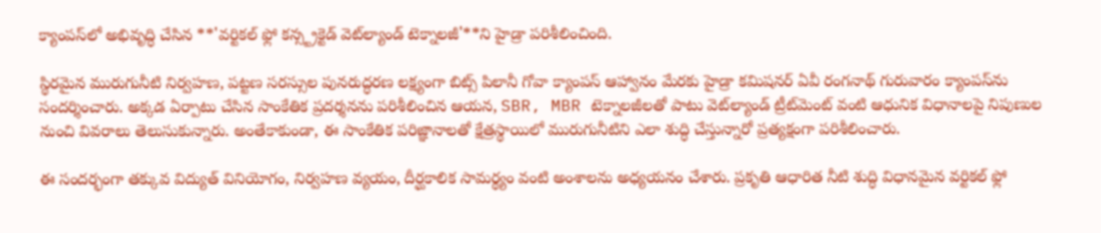క్యాంపస్‌లో అభివృద్ధి చేసిన **'వర్టికల్ ఫ్లో కన్స్ట్రక్టెడ్ వెట్‌ల్యాండ్ టెక్నాలజీ'**ని హైడ్రా పరిశీలించింది.

స్థిరమైన మురుగునీటి నిర్వహణ, పట్టణ సరస్సుల పునరుద్ధరణ లక్ష్యంగా బిట్స్ పిలానీ గోవా క్యాంపస్ ఆహ్వానం మేరకు హైడ్రా కమిషనర్ ఏవీ రంగనాథ్ గురువారం క్యాంపస్‌ను సందర్శించారు. అక్కడ ఏర్పాటు చేసిన సాంకేతిక ప్రదర్శనను పరిశీలించిన ఆయన, SBR, MBR టెక్నాలజీలతో పాటు వెట్‌ల్యాండ్ ట్రీట్‌మెంట్ వంటి ఆధునిక విధానాలపై నిపుణుల నుంచి వివరాలు తెలుసుకున్నారు. అంతేకాకుండా, ఈ సాంకేతిక పరిజ్ఞానాలతో క్షేత్రస్థాయిలో మురుగునీటిని ఎలా శుద్ధి చేస్తున్నారో ప్రత్యక్షంగా పరిశీలించారు.

ఈ సందర్భంగా తక్కువ విద్యుత్ వినియోగం, నిర్వహణ వ్యయం, దీర్ఘకాలిక సామర్థ్యం వంటి అంశాలను అధ్యయనం చేశారు. ప్రకృతి ఆధారిత నీటి శుద్ధి విధానమైన వర్టికల్ ఫ్లో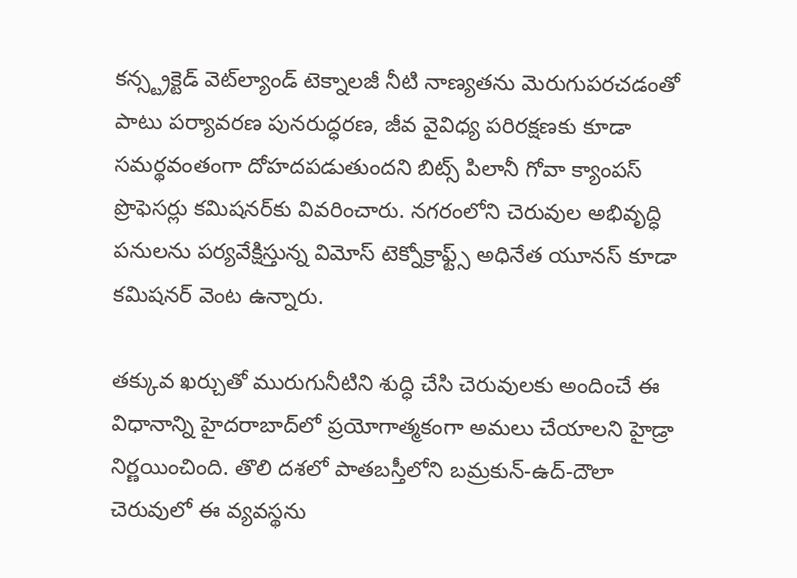కన్స్ట్రక్టెడ్ వెట్‌ల్యాండ్ టెక్నాలజీ నీటి నాణ్యతను మెరుగుపరచడంతో పాటు పర్యావరణ పునరుద్ధరణ, జీవ వైవిధ్య పరిరక్షణకు కూడా సమర్థవంతంగా దోహదపడుతుందని బిట్స్ పిలానీ గోవా క్యాంపస్ ప్రొఫెసర్లు కమిషనర్‌కు వివరించారు. నగరంలోని చెరువుల అభివృద్ధి పనులను పర్యవేక్షిస్తున్న విమోస్ టెక్నోక్రాఫ్ట్స్ అధినేత యూనస్ కూడా కమిషనర్ వెంట ఉన్నారు.

తక్కువ ఖర్చుతో మురుగునీటిని శుద్ధి చేసి చెరువులకు అందించే ఈ విధానాన్ని హైదరాబాద్‌లో ప్రయోగాత్మకంగా అమలు చేయాలని హైడ్రా నిర్ణయించింది. తొలి దశలో పాతబస్తీలోని బమ్రకున్-ఉద్-దౌలా చెరువులో ఈ వ్యవస్థను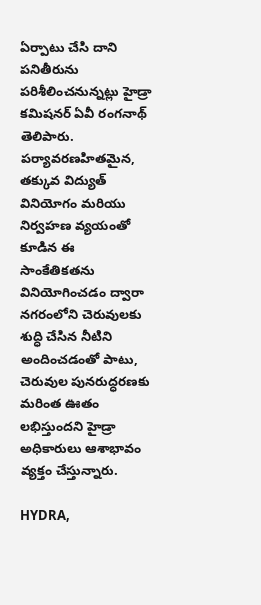ఏర్పాటు చేసి దాని పనితీరును పరిశీలించనున్నట్లు హైడ్రా కమిషనర్ ఏవీ రంగనాథ్ తెలిపారు. పర్యావరణహితమైన, తక్కువ విద్యుత్ వినియోగం మరియు నిర్వహణ వ్యయంతో కూడిన ఈ సాంకేతికతను వినియోగించడం ద్వారా నగరంలోని చెరువులకు శుద్ధి చేసిన నీటిని అందించడంతో పాటు, చెరువుల పునరుద్ధరణకు మరింత ఊతం లభిస్తుందని హైడ్రా అధికారులు ఆశాభావం వ్యక్తం చేస్తున్నారు.

HYDRA,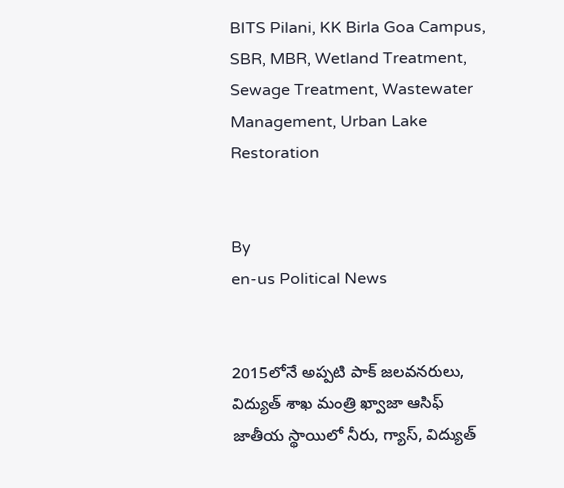BITS Pilani, KK Birla Goa Campus, SBR, MBR, Wetland Treatment, Sewage Treatment, Wastewater Management, Urban Lake Restoration


By
en-us Political News


2015లోనే అప్పటి పాక్ జలవనరులు, విద్యుత్ శాఖ మంత్రి ఖ్వాజా ఆసిఫ్ జాతీయ స్థాయిలో నీరు, గ్యాస్, విద్యుత్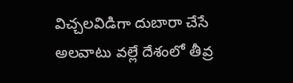విచ్చలవిడిగా దుబారా చేసే అలవాటు వల్లే దేశంలో తీవ్ర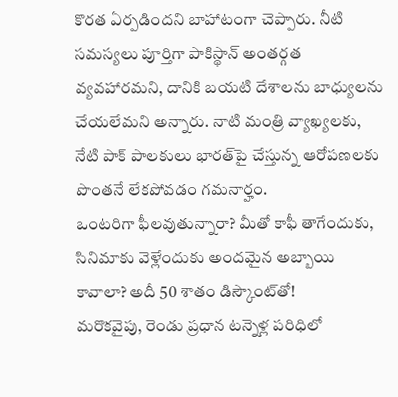కొరత ఏర్పడిందని బాహాటంగా చెప్పారు. నీటి సమస్యలు పూర్తిగా పాకిస్థాన్ అంతర్గత వ్యవహారమని, దానికి బయటి దేశాలను బాధ్యులను చేయలేమని అన్నారు. నాటి మంత్రి వ్యాఖ్యలకు, నేటి పాక్ పాలకులు భారత్‌పై చేస్తున్న ఆరోపణలకు పొంతనే లేకపోవడం గమనార్హం.
ఒంటరిగా ఫీలవుతున్నారా? మీతో కాఫీ తాగేందుకు, సినిమాకు వెళ్లేందుకు అందమైన అబ్బాయి కావాలా? అదీ 50 శాతం డిస్కౌంట్‌తో!
మరొకవైపు, రెండు ప్రధాన టన్నెళ్ల పరిధిలో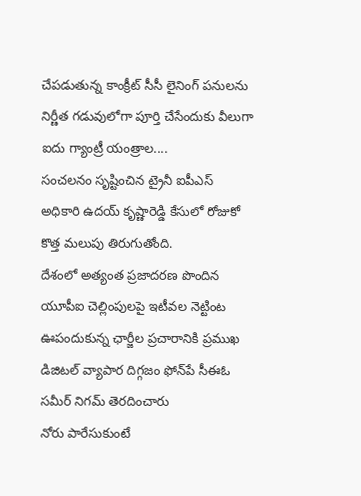చేపడుతున్న కాంక్రీట్ సీసీ లైనింగ్ పనులను నిర్ణీత గడువులోగా పూర్తి చేసేందుకు వీలుగా ఐదు గ్యాంట్రీ యంత్రాల....
సంచలనం సృష్టించిన ట్రైనీ ఐపీఎస్ అధికారి ఉదయ్ కృష్ణారెడ్డి కేసులో రోజుకో కొత్త మలుపు తిరుగుతోంది.
దేశంలో అత్యంత ప్రజాదరణ పొందిన యూపీఐ చెల్లింపులపై ఇటీవల నెట్టింట ఊపందుకున్న ఛార్జీల ప్రచారానికి ప్రముఖ డిజిటల్ వ్యాపార దిగ్గజం ఫోన్‌పే సీఈఓ సమీర్ నిగమ్ తెరదించారు
నోరు పారేసుకుంటే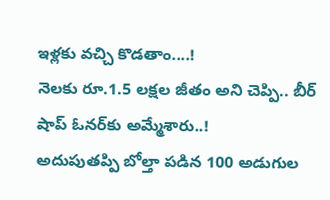ఇళ్లకు వచ్చి కొడతాం....!
నెలకు రూ.1.5 లక్షల జీతం అని చెప్పి.. బీర్ షాప్ ఓనర్‌కు అమ్మేశారు..!
అదుపుతప్పి బోల్తా పడిన 100 అడుగుల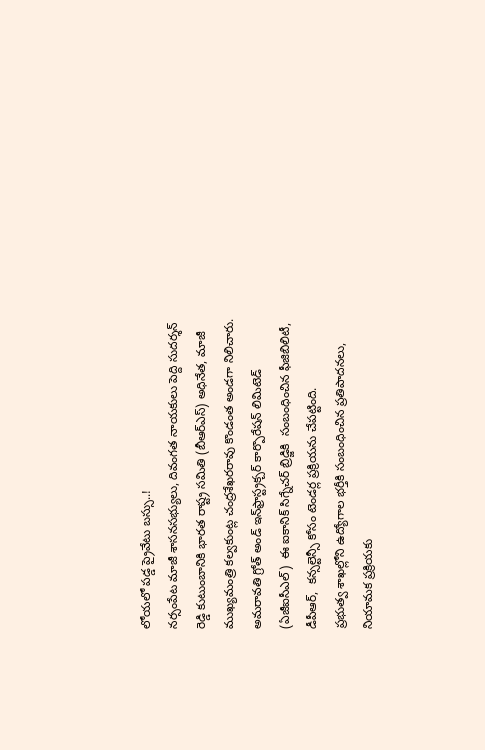లోయలో పడ్డ ప్రైవేటు బస్సు..!
నర్సంపేట మాజీ శాసనసభ్యులు, దివంగత నాయకులు పెద్ది సుదర్శన్ రెడ్డి కుటుంబానికి భారత రాష్ట్ర సమితి (బీఆర్ఎస్) అధినేత, మాజీ ముఖ్యమంత్రి కల్వకుంట్ల చంద్రశేఖరరావు కొండంత అండగా నిలిచారు.
అమరావతి గ్రోత్ అండ్ ఇన్‌ఫ్రాస్ట్రక్చర్ కార్పొరేషన్ లిమిటెడ్ (ఏజీఐసీఎల్)  ఈ ఐకానిక్ సిగ్నేచర్ బ్రిడ్జికి  సంబంధించిన ఫీజిబిలిటీ, డీపీఆర్,  కన్సల్టెన్సీ కోసం టెండర్ల ప్రక్రియను చేపట్టింది.
ప్రభుత్వ శాఖల్లోని ఉద్యోగాల భర్తీకి సంబంధించిన ప్రతిపాదనలు, నియామక ప్రక్రియకు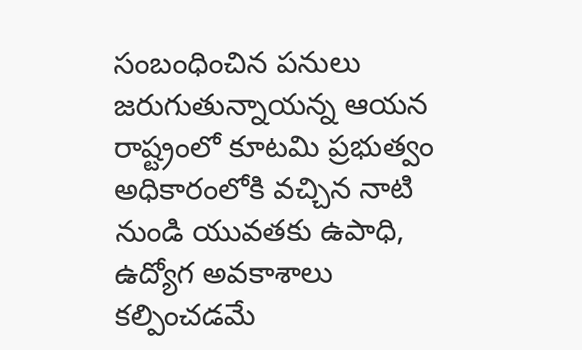సంబంధించిన పనులు జరుగుతున్నాయన్న ఆయన రాష్ట్రంలో కూటమి ప్రభుత్వం అధికారంలోకి వచ్చిన నాటి నుండి యువతకు ఉపాధి, ఉద్యోగ అవకాశాలు కల్పించడమే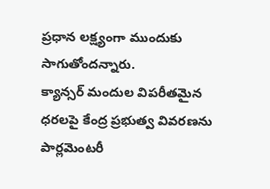ప్రధాన లక్ష్యంగా ముందుకు సాగుతోందన్నారు.
క్యాన్సర్ మందుల విపరీతమైన ధరలపై కేంద్ర ప్రభుత్వ వివరణను పార్లమెంటరీ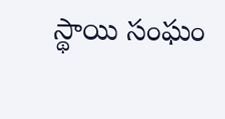స్థాయి సంఘం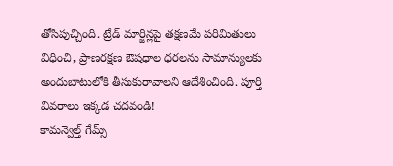తోసిపుచ్చింది. ట్రేడ్ మార్జిన్లపై తక్షణమే పరిమితులు విధించి, ప్రాణరక్షణ ఔషధాల ధరలను సామాన్యులకు అందుబాటులోకి తీసుకురావాలని ఆదేశించింది. పూర్తి వివరాలు ఇక్కడ చదవండి!
కామన్వెల్త్ గేమ్స్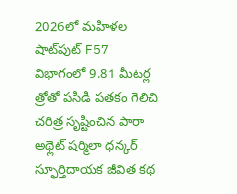2026లో మహిళల షాట్‌పుట్ F57 విభాగంలో 9.81 మీటర్ల త్రోతో పసిడి పతకం గెలిచి చరిత్ర సృష్టించిన పారా అథ్లెట్ షర్మిలా ధన్కర్ స్ఫూర్తిదాయక జీవిత కథ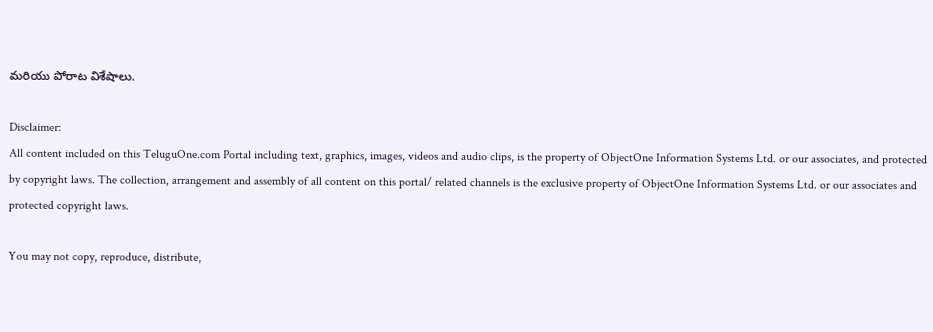మరియు పోరాట విశేషాలు.

Disclaimer:
All content included on this TeluguOne.com Portal including text, graphics, images, videos and audio clips, is the property of ObjectOne Information Systems Ltd. or our associates, and protected by copyright laws. The collection, arrangement and assembly of all content on this portal/ related channels is the exclusive property of ObjectOne Information Systems Ltd. or our associates and protected copyright laws.

You may not copy, reproduce, distribute,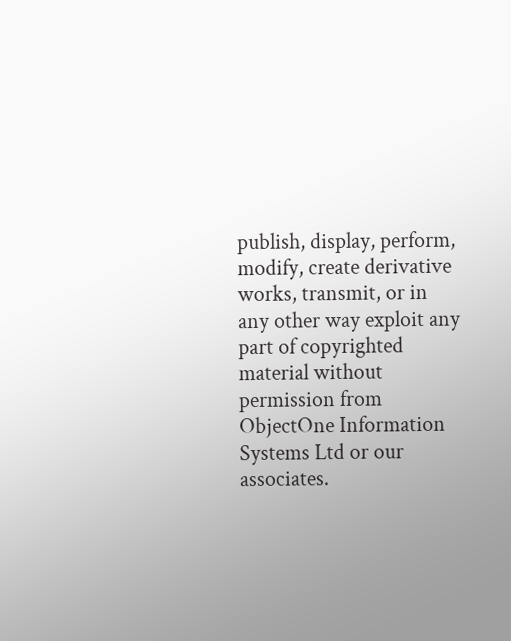publish, display, perform, modify, create derivative works, transmit, or in any other way exploit any part of copyrighted material without permission from ObjectOne Information Systems Ltd or our associates.